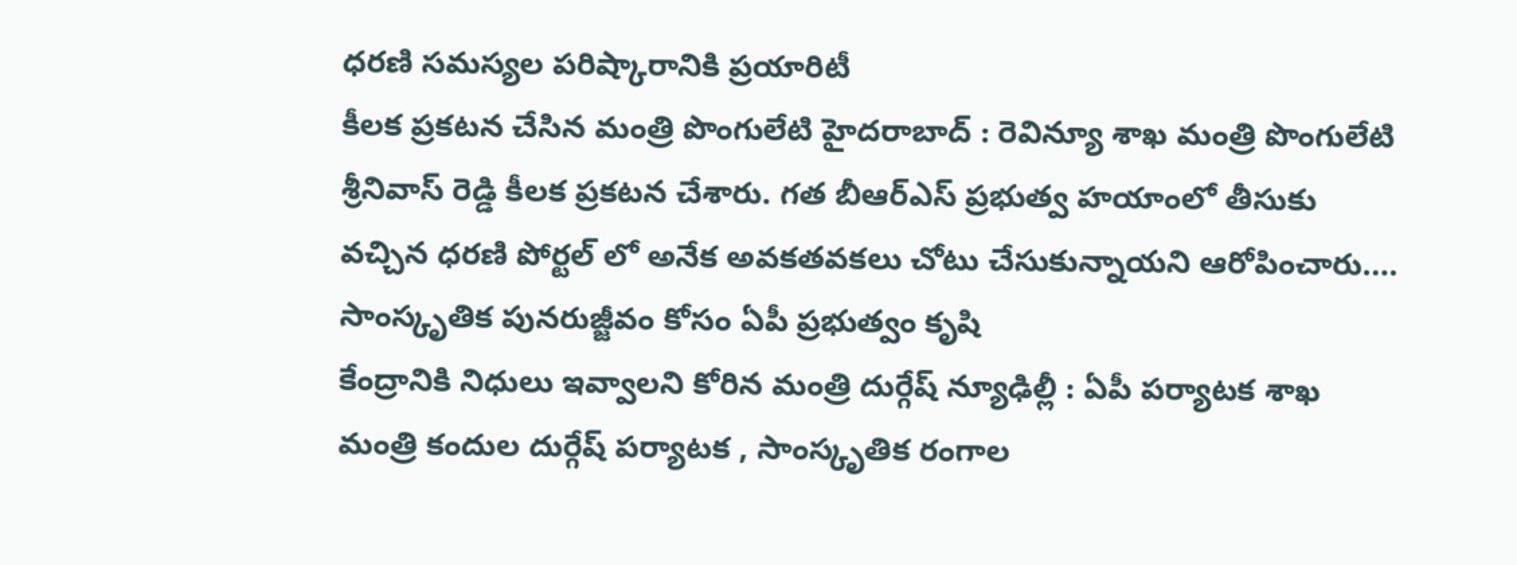ధరణి సమస్యల పరిష్కారానికి ప్రయారిటీ
కీలక ప్రకటన చేసిన మంత్రి పొంగులేటి హైదరాబాద్ : రెవిన్యూ శాఖ మంత్రి పొంగులేటి శ్రీనివాస్ రెడ్డి కీలక ప్రకటన చేశారు. గత బీఆర్ఎస్ ప్రభుత్వ హయాంలో తీసుకు వచ్చిన ధరణి పోర్టల్ లో అనేక అవకతవకలు చోటు చేసుకున్నాయని ఆరోపించారు.…
సాంస్కృతిక పునరుజ్జీవం కోసం ఏపీ ప్రభుత్వం కృషి
కేంద్రానికి నిధులు ఇవ్వాలని కోరిన మంత్రి దుర్గేష్ న్యూఢిల్లీ : ఏపీ పర్యాటక శాఖ మంత్రి కందుల దుర్గేష్ పర్యాటక , సాంస్కృతిక రంగాల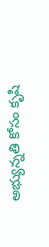అభ్యున్నతి కోసం కృషి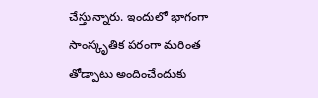చేస్తున్నారు. ఇందులో భాగంగా సాంస్కృతిక పరంగా మరింత తోడ్పాటు అందించేందుకు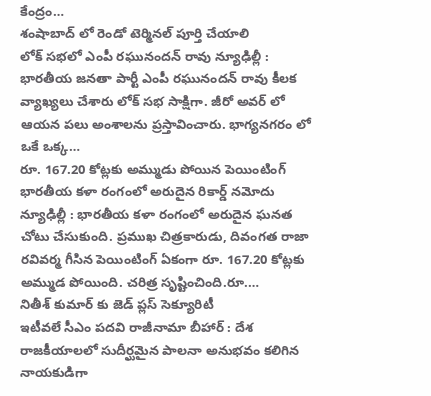కేంద్రం…
శంషాబాద్ లో రెండో టెర్మినల్ పూర్తి చేయాలి
లోక్ సభలో ఎంపీ రఘునందన్ రావు న్యూఢిల్లీ : భారతీయ జనతా పార్టీ ఎంపీ రఘునందన్ రావు కీలక వ్యాఖ్యలు చేశారు లోక్ సభ సాక్షిగా. జీరో అవర్ లో ఆయన పలు అంశాలను ప్రస్తావించారు. భాగ్యనగరం లో ఒకే ఒక్క…
రూ. 167.20 కోట్లకు అమ్ముడు పోయిన పెయింటింగ్
భారతీయ కళా రంగంలో అరుదైన రికార్డ్ నమోదు న్యూఢిల్లీ : భారతీయ కళా రంగంలో అరుదైన ఘనత చోటు చేసుకుంది. ప్రముఖ చిత్రకారుడు, దివంగత రాజా రవివర్మ గీసిన పెయింటింగ్ ఏకంగా రూ. 167.20 కోట్లకు అమ్ముడ పోయింది. చరిత్ర సృష్టించింది.రూ.…
నితీశ్ కుమార్ కు జెడ్ ప్లస్ సెక్యూరిటీ
ఇటీవలే సీఎం పదవి రాజీనామా బీహార్ : దేశ రాజకీయాలలో సుదీర్ఘమైన పాలనా అనుభవం కలిగిన నాయకుడిగా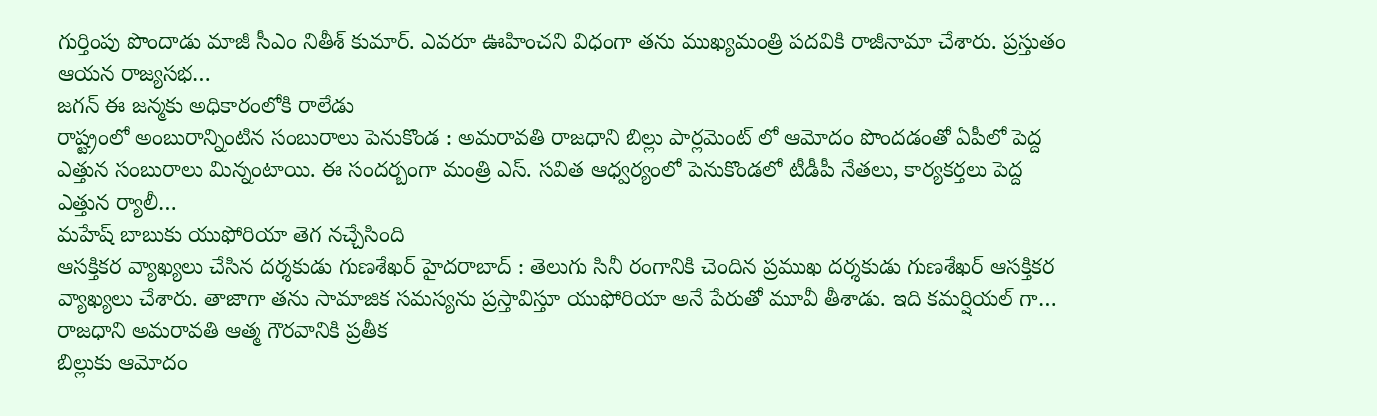గుర్తింపు పొందాడు మాజీ సీఎం నితీశ్ కుమార్. ఎవరూ ఊహించని విధంగా తను ముఖ్యమంత్రి పదవికి రాజీనామా చేశారు. ప్రస్తుతం ఆయన రాజ్యసభ…
జగన్ ఈ జన్మకు అధికారంలోకి రాలేడు
రాష్ట్రంలో అంబురాన్నింటిన సంబురాలు పెనుకొండ : అమరావతి రాజధాని బిల్లు పార్లమెంట్ లో ఆమోదం పొందడంతో ఏపీలో పెద్ద ఎత్తున సంబురాలు మిన్నంటాయి. ఈ సందర్బంగా మంత్రి ఎస్. సవిత ఆధ్వర్యంలో పెనుకొండలో టీడీపీ నేతలు, కార్యకర్తలు పెద్ద ఎత్తున ర్యాలీ…
మహేష్ బాబుకు యుఫోరియా తెగ నచ్చేసింది
ఆసక్తికర వ్యాఖ్యలు చేసిన దర్శకుడు గుణశేఖర్ హైదరాబాద్ : తెలుగు సినీ రంగానికి చెందిన ప్రముఖ దర్శకుడు గుణశేఖర్ ఆసక్తికర వ్యాఖ్యలు చేశారు. తాజాగా తను సామాజిక సమస్యను ప్రస్తావిస్తూ యుఫోరియా అనే పేరుతో మూవీ తీశాడు. ఇది కమర్షియల్ గా…
రాజధాని అమరావతి ఆత్మ గౌరవానికి ప్రతీక
బిల్లుకు ఆమోదం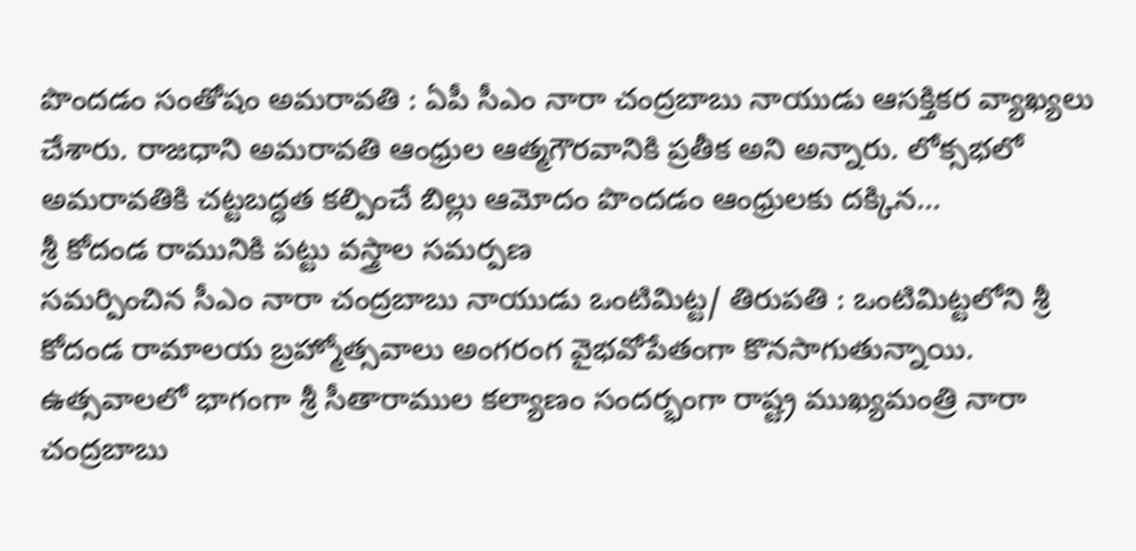పొందడం సంతోషం అమరావతి : ఏపీ సీఎం నారా చంద్రబాబు నాయుడు ఆసక్తికర వ్యాఖ్యలు చేశారు. రాజధాని అమరావతి ఆంధ్రుల ఆత్మగౌరవానికి ప్రతీక అని అన్నారు. లోక్సభలో అమరావతికి చట్టబద్ధత కల్పించే బిల్లు ఆమోదం పొందడం ఆంధ్రులకు దక్కిన…
శ్రీ కోదండ రామునికి పట్టు వస్త్రాల సమర్పణ
సమర్పించిన సీఎం నారా చంద్రబాబు నాయుడు ఒంటిమిట్ట/ తిరుపతి : ఒంటిమిట్టలోని శ్రీ కోదండ రామాలయ బ్రహ్మోత్సవాలు అంగరంగ వైభవోపేతంగా కొనసాగుతున్నాయి. ఉత్సవాలలో భాగంగా శ్రీ సీతారాముల కల్యాణం సందర్భంగా రాష్ట్ర ముఖ్యమంత్రి నారా చంద్రబాబు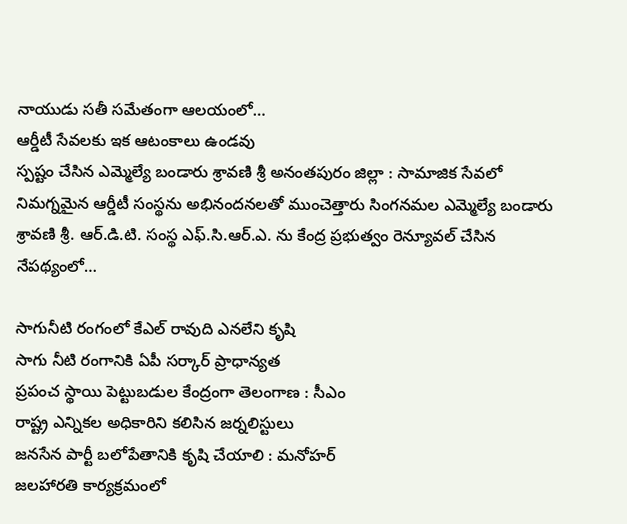నాయుడు సతీ సమేతంగా ఆలయంలో…
ఆర్డీటీ సేవలకు ఇక ఆటంకాలు ఉండవు
స్పష్టం చేసిన ఎమ్మెల్యే బండారు శ్రావణి శ్రీ అనంతపురం జిల్లా : సామాజిక సేవలో నిమగ్నమైన ఆర్డీటీ సంస్థను అభినందనలతో ముంచెత్తారు సింగనమల ఎమ్మెల్యే బండారు శ్రావణి శ్రీ. ఆర్.డి.టి. సంస్థ ఎఫ్.సి.ఆర్.ఎ. ను కేంద్ర ప్రభుత్వం రెన్యూవల్ చేసిన నేపథ్యంలో…

సాగునీటి రంగంలో కేఎల్ రావుది ఎనలేని కృషి
సాగు నీటి రంగానికి ఏపీ సర్కార్ ప్రాధాన్యత
ప్రపంచ స్థాయి పెట్టుబడుల కేంద్రంగా తెలంగాణ : సీఎం
రాష్ట్ర ఎన్నికల అధికారిని కలిసిన జర్నలిస్టులు
జనసేన పార్టీ బలోపేతానికి కృషి చేయాలి : మనోహర్
జలహారతి కార్యక్రమంలో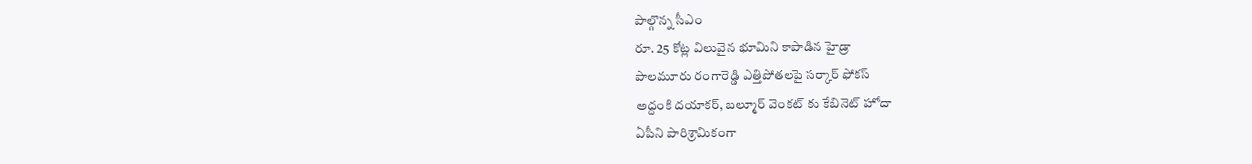పాల్గొన్న సీఎం
రూ. 25 కోట్ల విలువైన భూమిని కాపాడిన హైడ్రా
పాలమూరు రంగారెడ్డి ఎత్తిపోతలపై సర్కార్ ఫోకస్
అద్దంకి దయాకర్, బల్మూర్ వెంకట్ కు కేబినెట్ హోదా
ఏపీని పారిశ్రామికంగా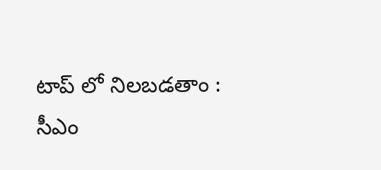టాప్ లో నిలబడతాం : సీఎం